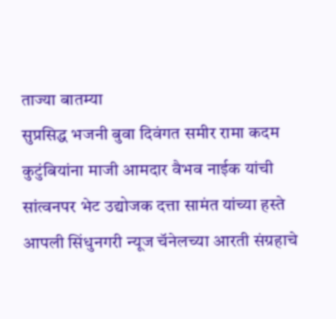ताज्या बातम्या
सुप्रसिद्ध भजनी बुवा दिवंगत समीर रामा कदम कुटुंबियांना माजी आमदार वैभव नाईक यांची सांत्वनपर भेट उद्योजक दत्ता सामंत यांच्या हस्ते आपली सिंधुनगरी न्यूज चॅनेलच्या आरती संग्रहाचे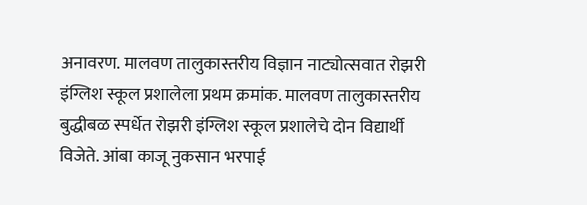अनावरण. मालवण तालुकास्तरीय विज्ञान नाट्योत्सवात रोझरी इंग्लिश स्कूल प्रशालेला प्रथम क्रमांक. मालवण तालुकास्तरीय बुद्धीबळ स्पर्धेत रोझरी इंग्लिश स्कूल प्रशालेचे दोन विद्यार्थी विजेते. आंबा काजू नुकसान भरपाई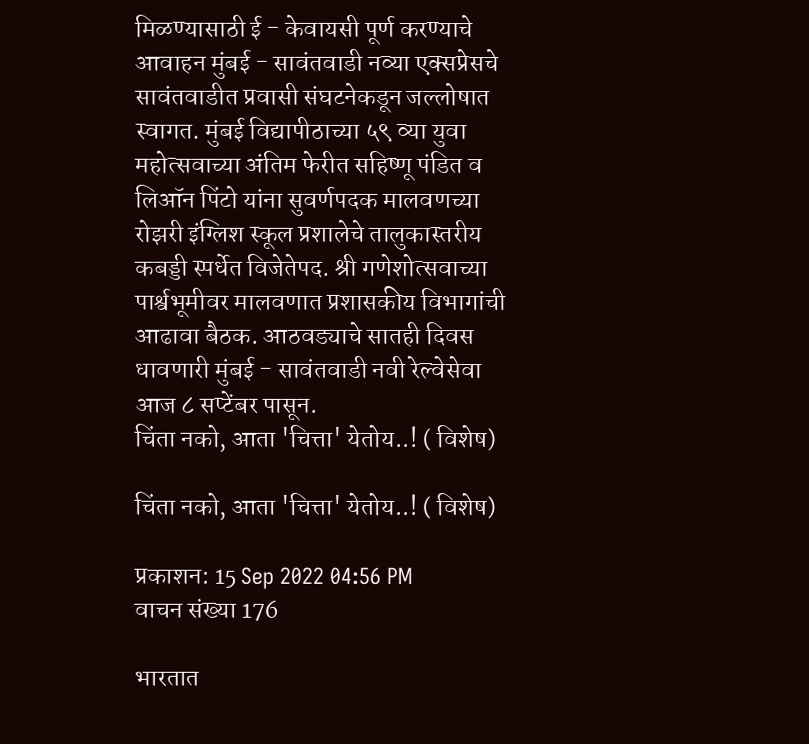मिळण्यासाठी ई - केवायसी पूर्ण करण्याचे आवाहन मुंबई - सावंतवाडी नव्या एक्सप्रेसचे सावंतवाडीत प्रवासी संघटनेकडून जल्लोषात स्वागत. मुंबई विद्यापीठाच्या ५९ व्या युवा महोत्सवाच्या अंतिम फेरीत सहिष्णू पंडित व लिऑन पिंटो यांना सुवर्णपदक मालवणच्या रोझरी इंग्लिश स्कूल प्रशालेचे तालुकास्तरीय कबड्डी स्पर्धेत विजेतेपद. श्री गणेशोत्सवाच्या पार्श्वभूमीवर मालवणात प्रशासकीय विभागांची आढावा बैठक. आठवड्याचे सातही दिवस धावणारी मुंबई - सावंतवाडी नवी रेल्वेसेवा आज ८ सप्टेंबर पासून.
चिंता नको, आता 'चित्ता' येतोय..! ( विशेष)

चिंता नको, आता 'चित्ता' येतोय..! ( विशेष)

प्रकाशन: 15 Sep 2022 04:56 PM
वाचन संख्या 176

भारतात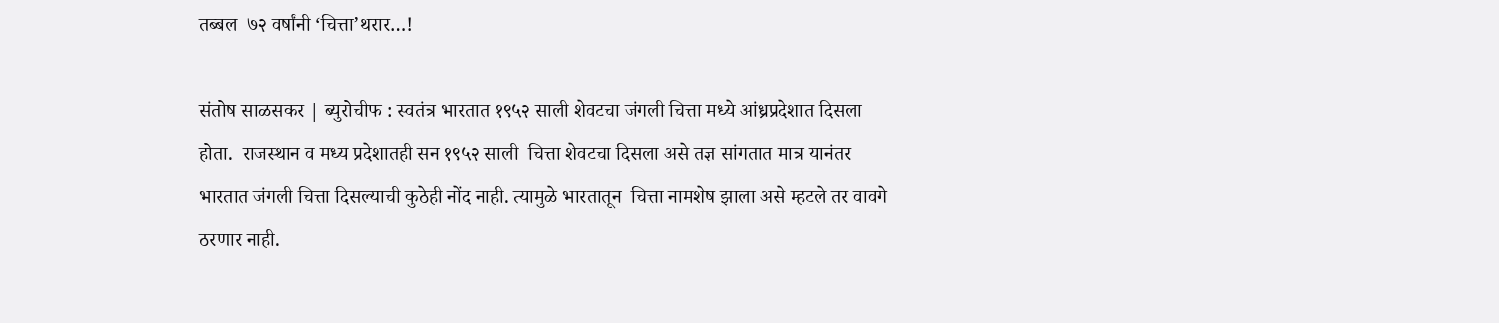तब्बल  ७२ वर्षांनी ‘चित्ता’थरार…!

संतोष साळसकर | ब्युरोचीफ : स्वतंत्र भारतात १९५२ साली शेवटचा जंगली चित्ता मध्ये आंध्रप्रदेशात दिसला होता.  राजस्थान व मध्य प्रदेशातही सन १९५२ साली  चित्ता शेवटचा दिसला असे तज्ञ सांगतात मात्र यानंतर भारतात जंगली चित्ता दिसल्याची कुठेही नोंद नाही. त्यामुळे भारतातून  चित्ता नामशेष झाला असे म्हटले तर वावगे ठरणार नाही.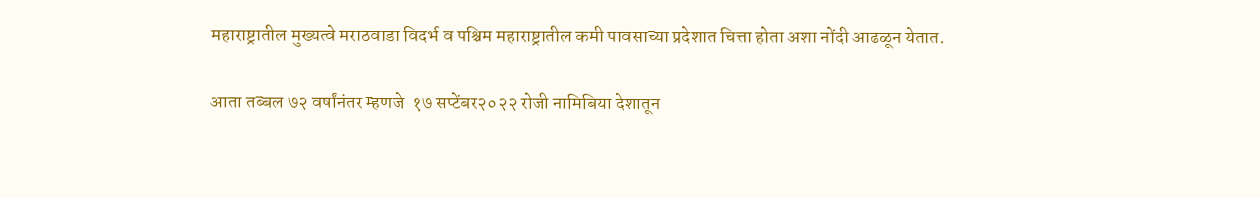महाराष्ट्रातील मुख्यत्वे मराठवाडा विदर्भ व पश्चिम महाराष्ट्रातील कमी पावसाच्या प्रदेशात चित्ता होता अशा नोंदी आढळून येतात.

आता तब्बल ७२ वर्षांनंतर म्हणजे  १७ सप्टेंबर२०२२ रोजी नामिबिया देशातून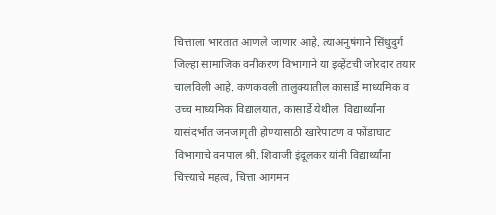चित्ताला भारतात आणले जाणार आहे. त्याअनुषंगाने सिंधुदुर्ग जिल्हा सामाजिक वनीकरण विभागाने या इव्हेंटची जोरदार तयार चालविली आहे. कणकवली तालुक्यातील कासार्डे माध्यमिक व उच्च माध्यमिक विद्यालयात, कासार्डे येथील  विद्यार्थ्यांना यासंदर्भात जनजागृती होण्यासाठी खारेपाटण व फोंडाघाट विभागाचे वनपाल श्री. शिवाजी इंदूलकर यांनी विद्यार्थ्यांना चित्त्याचे महत्व, चित्ता आगमन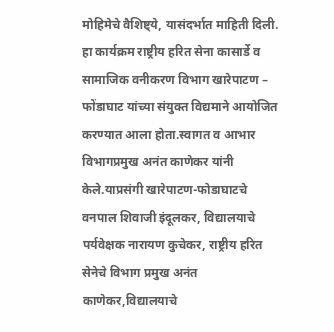मोहिमेचे वैशिष्ट्ये, यासंदर्भात माहिती दिली.
हा कार्यक्रम राष्ट्रीय हरित सेना कासार्डे व सामाजिक वनीकरण विभाग खारेपाटण – फोंडाघाट यांच्या संयुक्त विद्यमाने आयोजित करण्यात आला होता.स्वागत व आभार विभागप्रमुख अनंत काणेकर यांनी केले.याप्रसंगी खारेपाटण-फोडाघाटचे वनपाल शिवाजी इंदूलकर, विद्यालयाचे पर्यवेक्षक नारायण कुचेकर, राष्ट्रीय हरित सेनेचे विभाग प्रमुख अनंत काणेकर,विद्यालयाचे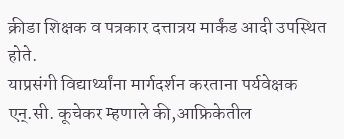क्रीडा शिक्षक व पत्रकार दत्तात्रय मार्कंड आदी उपस्थित होते.
याप्रसंगी विद्यार्थ्यांना मार्गदर्शन करताना पर्यवेक्षक एन्.सी. कूचेकर म्हणाले की,आफ्रिकेतील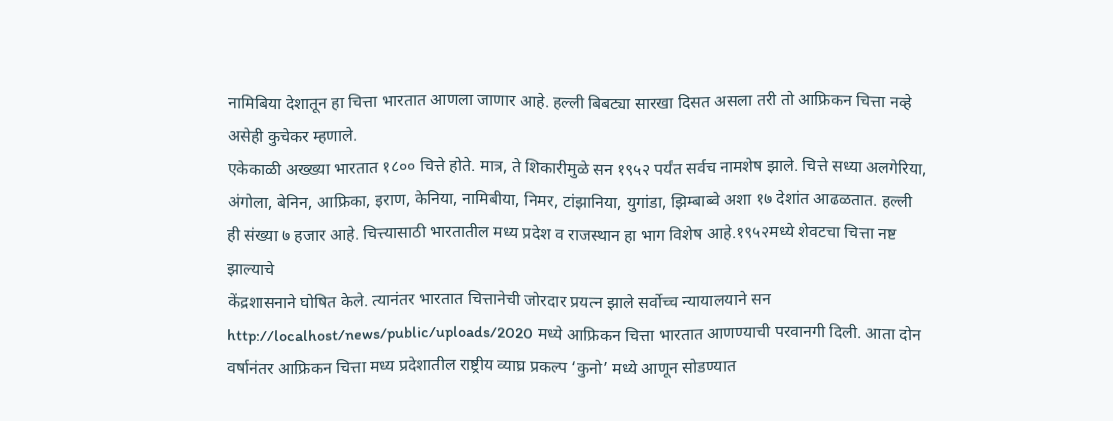नामिबिया देशातून हा चित्ता भारतात आणला जाणार आहे. हल्ली बिबट्या सारखा दिसत असला तरी तो आफ्रिकन चित्ता नव्हे असेही कुचेकर म्हणाले.
एकेकाळी अख्ख्या भारतात १८०० चित्ते होते. मात्र, ते शिकारीमुळे सन १९५२ पर्यंत सर्वच नामशेष झाले. चित्ते सध्या अलगेरिया, अंगोला, बेनिन, आफ्रिका, इराण, केनिया, नामिबीया, निमर, टांझानिया, युगांडा, झिम्बाब्वे अशा १७ देशांत आढळतात. हल्ली ही संख्या ७ हजार आहे. चित्त्यासाठी भारतातील मध्य प्रदेश व राजस्थान हा भाग विशेष आहे.१९५२मध्ये शेवटचा चित्ता नष्ट झाल्याचे
केंद्रशासनाने घोषित केले. त्यानंतर भारतात चित्तानेची जोरदार प्रयत्न झाले सर्वोच्च न्यायालयाने सन http://localhost/news/public/uploads/2020 मध्ये आफ्रिकन चित्ता भारतात आणण्याची परवानगी दिली. आता दोन वर्षानंतर आफ्रिकन चित्ता मध्य प्रदेशातील राष्ट्रीय व्याघ्र प्रकल्प ‘कुनो’ मध्ये आणून सोडण्यात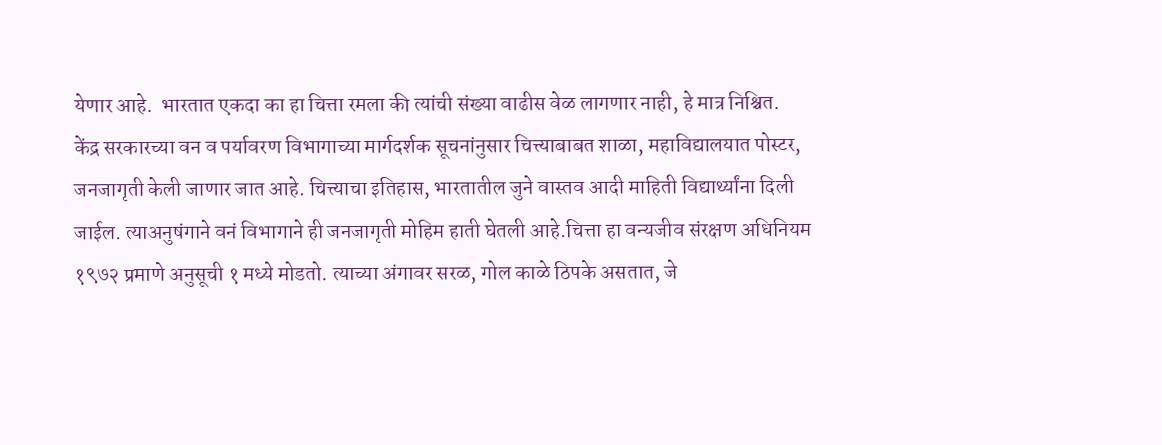येणार आहे.  भारतात एकदा का हा चित्ता रमला की त्यांची संख्या वाढीस वेळ लागणार नाही, हे मात्र निश्चित.
केंद्र सरकारच्या वन व पर्यावरण विभागाच्या मार्गदर्शक सूचनांनुसार चित्त्याबाबत शाळा, महाविद्यालयात पोस्टर, जनजागृती केली जाणार जात आहे. चित्त्याचा इतिहास, भारतातील जुने वास्तव आदी माहिती विद्यार्थ्यांना दिली जाईल. त्याअनुषंगाने वनं विभागाने ही जनजागृती मोहिम हाती घेतली आहे.चित्ता हा वन्यजीव संरक्षण अधिनियम १९७२ प्रमाणे अनुसूची १ मध्ये मोडतो. त्याच्या अंगावर सरळ, गोल काळे ठिपके असतात, जे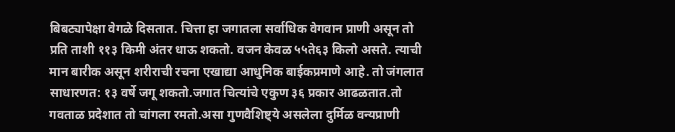बिबट्यापेक्षा वेगळे दिसतात. चित्ता हा जगातला सर्वाधिक वेगवान प्राणी असून तो प्रति ताशी ११३ किमी अंतर धाऊ शकतो. वजन केवळ ५५ते६३ किलो असते. त्याची मान बारीक असून शरीराची रचना एखाद्या आधुनिक बाईकप्रमाणे आहे. तो जंगलात साधारणत: १३ वर्षे जगू शकतो.जगात चित्यांचे एकुण ३६ प्रकार आढळतात.तो
गवताळ प्रदेशात तो चांगला रमतो.असा गुणवैशिष्ट्ये असलेला दुर्मिळ वन्यप्राणी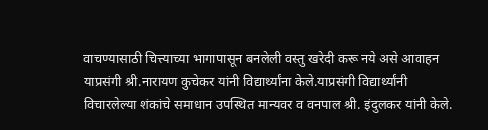वाचण्यासाठी चित्त्याच्या भागापासून बनलेली वस्तु खरेदी करू नये असे आवाहन याप्रसंगी श्री.नारायण कुचेकर यांनी विद्यार्थ्यांना केले.याप्रसंगी विद्यार्थ्यांनी विचारलेल्या शंकांचे समाधान उपस्थित मान्यवर व वनपाल श्री. इंदुलकर यांनी केले.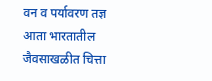वन व पर्यावरण तज्ञ आता भारतातील जैवसाखळीत चित्ता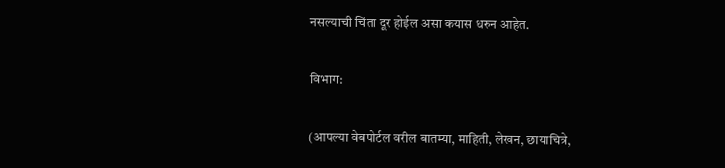नसल्याची चिंता दूर होईल असा कयास धरुन आहेत.

विभाग:

(आपल्या वेबपोर्टल वरील बातम्या, माहिती, लेखन, छायाचित्रे,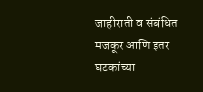जाहीराती व संबंधित मजकूर आणि इतर घटकांच्या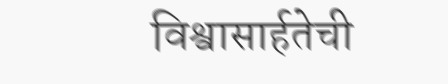विश्वासार्हतेची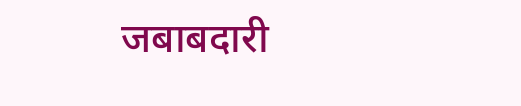जबाबदारी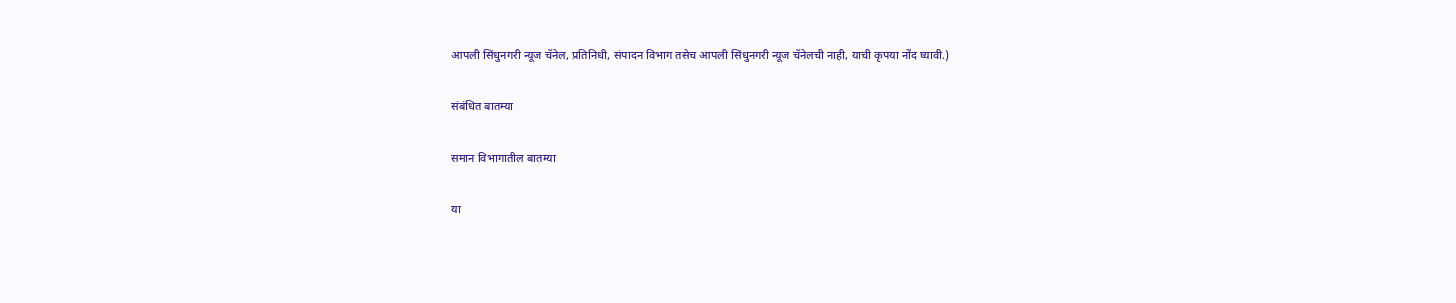आपली सिंधुनगरी न्यूज चॅनेल, प्रतिनिधी, संपादन विभाग तसेच आपली सिंधुनगरी न्यूज चॅनेलची नाही, याची कृपया नोंद घ्यावी.)

संबंधित बातम्या

समान विभागातील बातम्या

या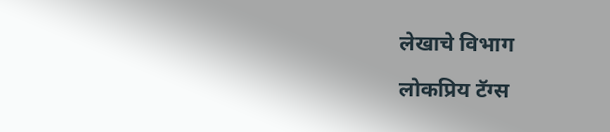लेखाचे विभाग

लोकप्रिय टॅग्स